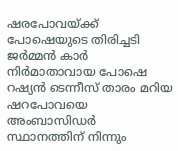ഷരപോവയ്ക്ക് പോഷെയുടെ തിരിച്ചടി
ജർമ്മൻ കാർ നിർമാതാവായ പോഷെ റഷ്യൻ ടെന്നീസ് താരം മറിയ ഷറപോവയെ അംബാസിഡർ സ്ഥാനത്തിന് നിന്നും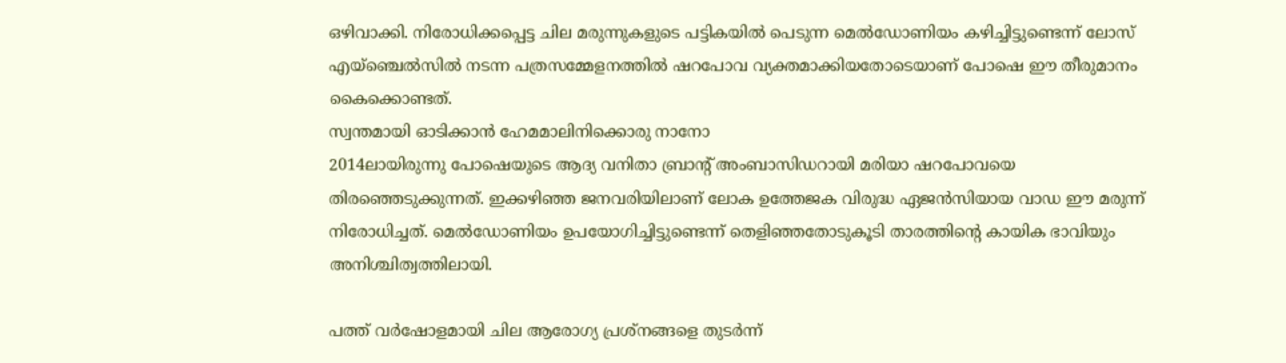ഒഴിവാക്കി. നിരോധിക്കപ്പെട്ട ചില മരുന്നുകളുടെ പട്ടികയിൽ പെടുന്ന മെൽഡോണിയം കഴിച്ചിട്ടുണ്ടെന്ന് ലോസ് എയ്ഞ്ചെൽസിൽ നടന്ന പത്രസമ്മേളനത്തിൽ ഷറപോവ വ്യക്തമാക്കിയതോടെയാണ് പോഷെ ഈ തീരുമാനം കൈക്കൊണ്ടത്.
സ്വന്തമായി ഓടിക്കാൻ ഹേമമാലിനിക്കൊരു നാനോ
2014ലായിരുന്നു പോഷെയുടെ ആദ്യ വനിതാ ബ്രാന്റ് അംബാസിഡറായി മരിയാ ഷറപോവയെ തിരഞ്ഞെടുക്കുന്നത്. ഇക്കഴിഞ്ഞ ജനവരിയിലാണ് ലോക ഉത്തേജക വിരുദ്ധ ഏജൻസിയായ വാഡ ഈ മരുന്ന് നിരോധിച്ചത്. മെൽഡോണിയം ഉപയോഗിച്ചിട്ടുണ്ടെന്ന് തെളിഞ്ഞതോടുകൂടി താരത്തിന്റെ കായിക ഭാവിയും അനിശ്ചിത്വത്തിലായി.

പത്ത് വർഷോളമായി ചില ആരോഗ്യ പ്രശ്നങ്ങളെ തുടർന്ന്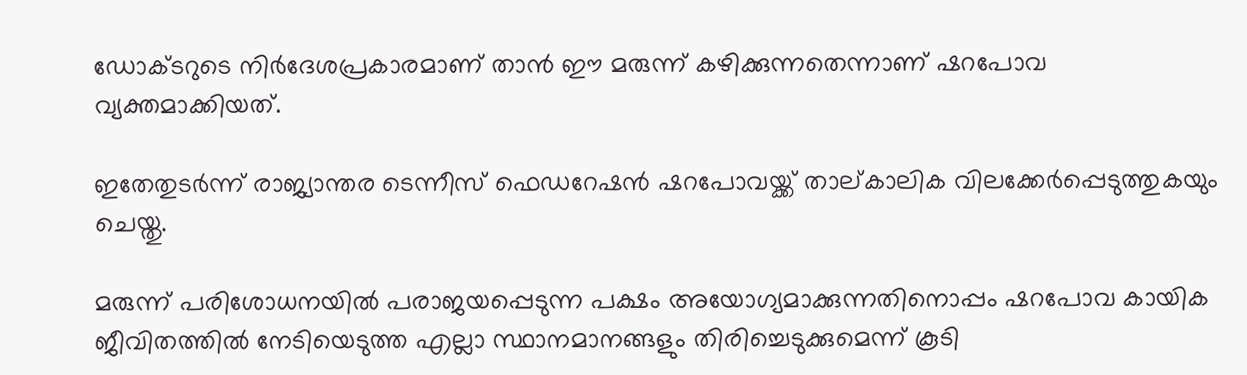ഡോക്ടറുടെ നിർദേശപ്രകാരമാണ് താൻ ഈ മരുന്ന് കഴിക്കുന്നതെന്നാണ് ഷറപോവ വ്യക്തമാക്കിയത്.

ഇതേതുടർന്ന് രാജ്യാന്തര ടെന്നീസ് ഫെഡറേഷൻ ഷറപോവയ്ക്ക് താല്കാലിക വിലക്കേർപ്പെടുത്തുകയും ചെയ്തു.

മരുന്ന് പരിശോധനയിൽ പരാജയപ്പെടുന്ന പക്ഷം അയോഗ്യമാക്കുന്നതിനൊപ്പം ഷറപോവ കായിക ജീവിതത്തിൽ നേടിയെടുത്ത എല്ലാ സ്ഥാനമാനങ്ങളും തിരിച്ചെടുക്കുമെന്ന് കൂടി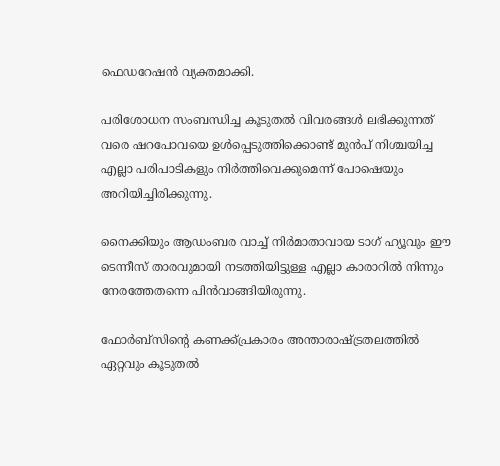ഫെഡറേഷൻ വ്യക്തമാക്കി.

പരിശോധന സംബന്ധിച്ച കൂടുതൽ വിവരങ്ങൾ ലഭിക്കുന്നത് വരെ ഷറപോവയെ ഉൾപ്പെടുത്തിക്കൊണ്ട് മുൻപ് നിശ്ചയിച്ച എല്ലാ പരിപാടികളും നിർത്തിവെക്കുമെന്ന് പോഷെയും അറിയിച്ചിരിക്കുന്നു.

നൈക്കിയും ആഡംബര വാച്ച് നിർമാതാവായ ടാഗ് ഹ്യൂവും ഈ ടെന്നീസ് താരവുമായി നടത്തിയിട്ടുള്ള എല്ലാ കാരാറിൽ നിന്നും നേരത്തേതന്നെ പിൻവാങ്ങിയിരുന്നു.

ഫോർബ്സിന്റെ കണക്ക്പ്രകാരം അന്താരാഷ്ട്രതലത്തിൽ ഏറ്റവും കൂടുതൽ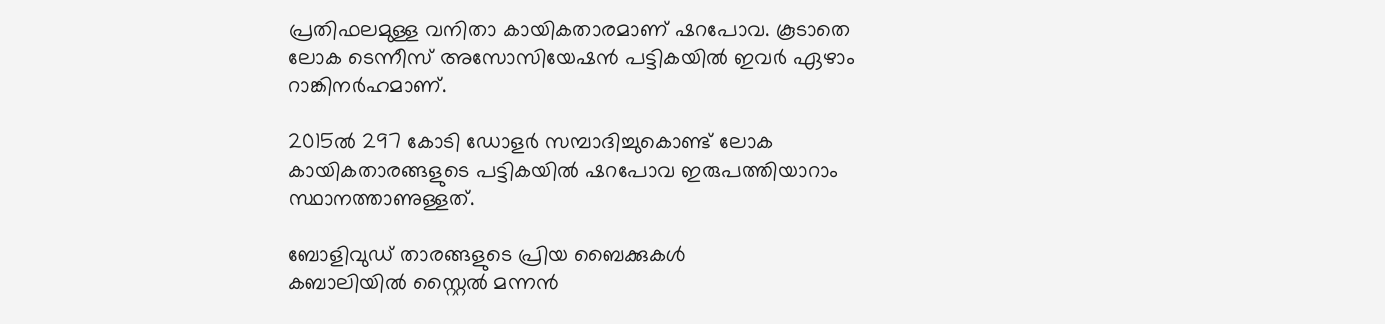പ്രതിഫലമുള്ള വനിതാ കായികതാരമാണ് ഷറപോവ. കൂടാതെ ലോക ടെന്നീസ് അസോസിയേഷൻ പട്ടികയിൽ ഇവർ ഏഴാം റാങ്കിനർഹമാണ്.

2015ൽ 297 കോടി ഡോളർ സമ്പാദിച്ചുകൊണ്ട് ലോക കായികതാരങ്ങളുടെ പട്ടികയിൽ ഷറപോവ ഇരുപത്തിയാറാം സ്ഥാനത്താണുള്ളത്.

ബോളിവുഡ് താരങ്ങളുടെ പ്രിയ ബൈക്കുകൾ
കബാലിയിൽ സ്റ്റൈൽ മന്നൻ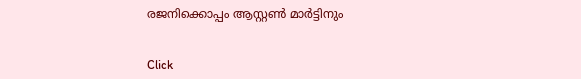രജനിക്കൊപ്പം ആസ്റ്റൺ മാർട്ടിനും


Click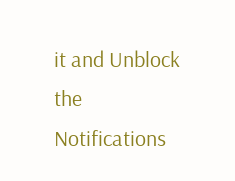it and Unblock the Notifications